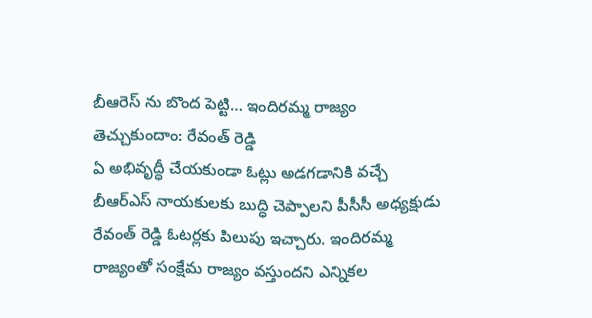బీఆరెస్ ను బొంద పెట్టి… ఇందిరమ్మ రాజ్యం తెచ్చుకుందాం: రేవంత్ రెడ్డి
ఏ అభివృద్ధీ చేయకుండా ఓట్లు అడగడానికి వచ్చే బీఆర్ఎస్ నాయకులకు బుద్ధి చెప్పాలని పీసీసీ అధ్యక్షుడు రేవంత్ రెడ్డి ఓటర్లకు పిలుపు ఇచ్చారు. ఇందిరమ్మ రాజ్యంతో సంక్షేమ రాజ్యం వస్తుందని ఎన్నికల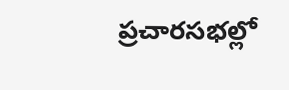ప్రచారసభల్లో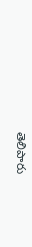తెలిపారు